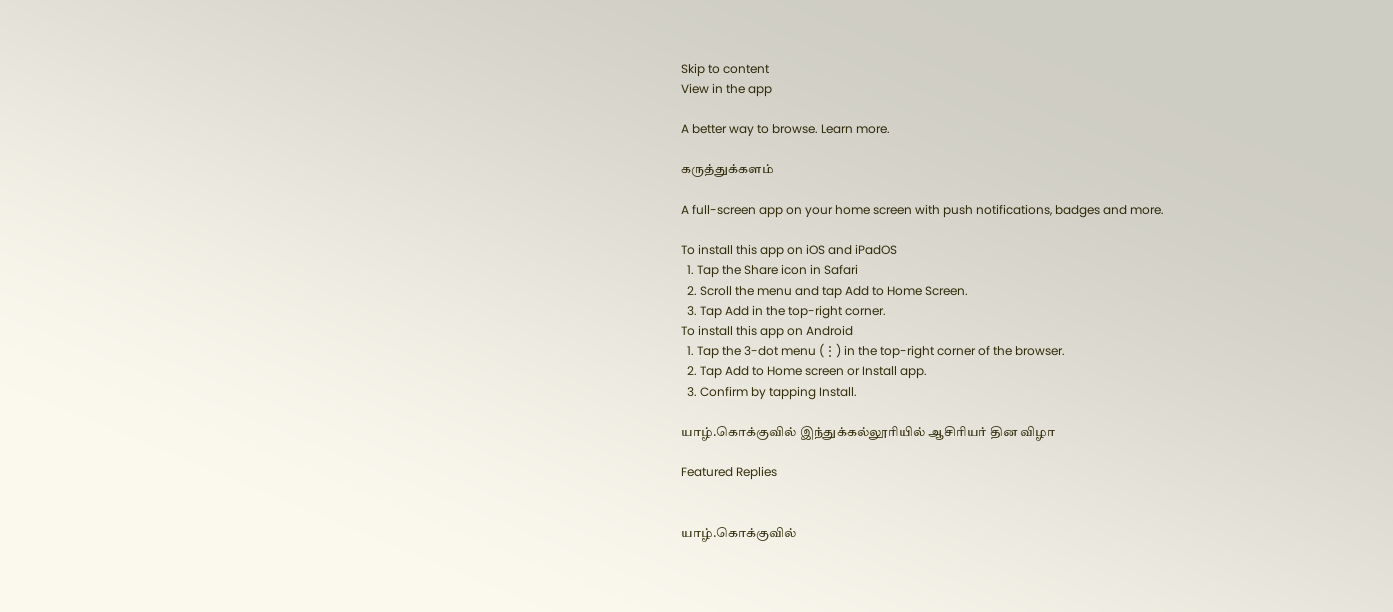Skip to content
View in the app

A better way to browse. Learn more.

கருத்துக்களம்

A full-screen app on your home screen with push notifications, badges and more.

To install this app on iOS and iPadOS
  1. Tap the Share icon in Safari
  2. Scroll the menu and tap Add to Home Screen.
  3. Tap Add in the top-right corner.
To install this app on Android
  1. Tap the 3-dot menu (⋮) in the top-right corner of the browser.
  2. Tap Add to Home screen or Install app.
  3. Confirm by tapping Install.

யாழ்.கொக்குவில் இந்துக்கல்லூரியில் ஆசிரியர் தின விழா

Featured Replies


யாழ்.கொக்குவில்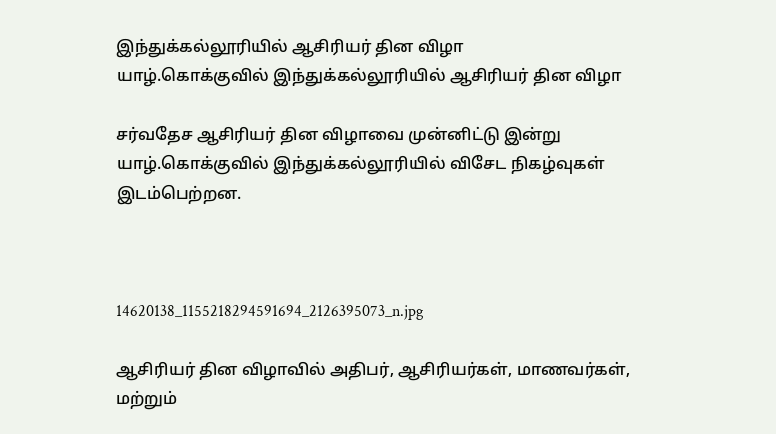இந்துக்கல்லூரியில் ஆசிரியர் தின விழா
யாழ்.கொக்குவில் இந்துக்கல்லூரியில் ஆசிரியர் தின விழா

சர்வதேச ஆசிரியர் தின விழாவை முன்னிட்டு இன்று யாழ்.கொக்குவில் இந்துக்கல்லூரியில் விசேட நிகழ்வுகள் இடம்பெற்றன.



14620138_1155218294591694_2126395073_n.jpg

ஆசிரியர் தின விழாவில் அதிபர், ஆசிரியர்கள், மாணவர்கள், மற்றும்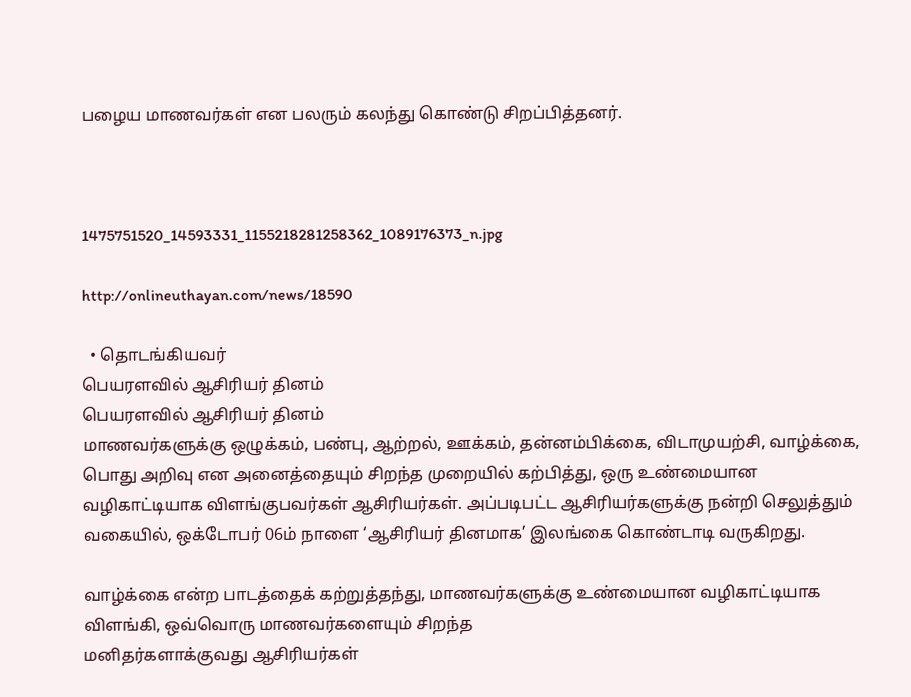பழைய மாணவர்கள் என பலரும் கலந்து கொண்டு சிறப்பித்தனர்.



1475751520_14593331_1155218281258362_1089176373_n.jpg

http://onlineuthayan.com/news/18590

  • தொடங்கியவர்
பெயரளவில் ஆசிரியர் தினம்
பெயரளவில் ஆசிரியர் தினம்
மாணவர்களுக்கு ஒழுக்கம், பண்பு, ஆற்றல், ஊக்கம், தன்னம்பிக்கை, விடாமுயற்சி, வாழ்க்கை, பொது அறிவு என அனைத்தையும் சிறந்த முறையில் கற்பித்து, ஒரு உண்மையான வழிகாட்டியாக விளங்குபவர்கள் ஆசிரியர்கள். அப்படிபட்ட ஆசிரியர்களுக்கு நன்றி செலுத்தும் வகையில், ஒக்டோபர் 06ம் நாளை ‘ஆசிரியர் தினமாக’ இலங்கை கொண்டாடி வருகிறது.

வாழ்க்கை என்ற பாடத்தைக் கற்றுத்தந்து, மாணவர்களுக்கு உண்மையான வழிகாட்டியாக விளங்கி, ஒவ்வொரு மாணவர்களையும் சிறந்த
மனிதர்களாக்குவது ஆசிரியர்கள்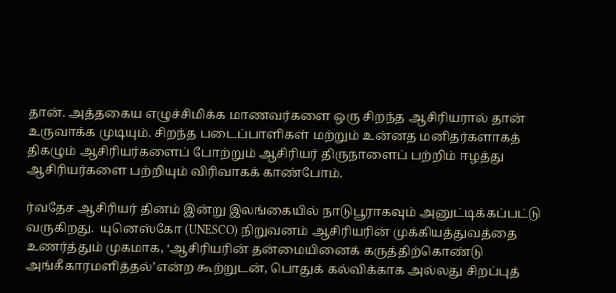தான். அத்தகைய எழுச்சிமிக்க மாணவர்களை ஒரு சிறந்த ஆசிரியரால் தான் உருவாக்க முடியும். சிறந்த படைப்பாளிகள் மற்றும் உன்னத மனிதர்களாகத் திகழும் ஆசிரியர்களைப் போற்றும் ஆசிரியர் திருநாளைப் பற்றிம் ஈழத்து ஆசிரியர்களை பற்றியும் விரிவாகக் காண்போம்.

ர்வதேச ஆசிரியர் தினம் இன்று இலங்கையில் நாடுபூராகவும் அனுட்டிக்கப்பட்டு வருகிறது.  யுனெஸ்கோ (UNESCO) நிறுவனம் ஆசிரியரின் முக்கியத்துவத்தை உணர்த்தும் முகமாக, ‘ஆசிரியரின் தன்மையினைக் கருத்திற்கொண்டு அங்கீகாரமளித்தல்’என்ற கூற்றுடன், பொதுக் கல்விக்காக அல்லது சிறப்புத்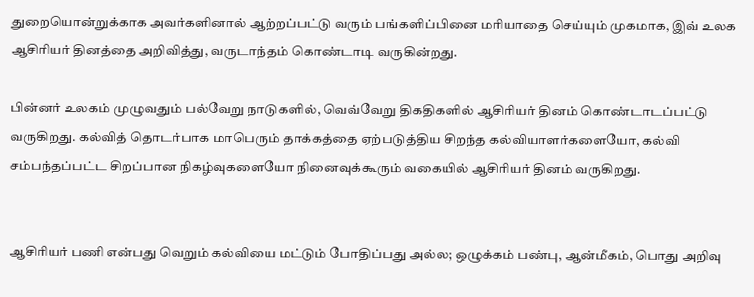துறையொன்றுக்காக அவர்களினால் ஆற்றப்பட்டு வரும் பங்களிப்பினை மரியாதை செய்யும் முகமாக, இவ் உலக ஆசிரியர் தினத்தை அறிவித்து, வருடாந்தம் கொண்டாடி வருகின்றது.

பின்னர் உலகம் முழுவதும் பல்வேறு நாடுகளில், வெவ்வேறு திகதிகளில் ஆசிரியர் தினம் கொண்டாடப்பட்டு வருகிறது. கல்வித் தொடர்பாக மாபெரும் தாக்கத்தை ஏற்படுத்திய சிறந்த கல்வியாளர்களையோ, கல்வி சம்பந்தப்பட்ட சிறப்பான நிகழ்வுகளையோ நினைவுக்கூரும் வகையில் ஆசிரியர் தினம் வருகிறது.


ஆசிரியர் பணி என்பது வெறும் கல்வியை மட்டும் போதிப்பது அல்ல; ஒழுக்கம் பண்பு, ஆன்மீகம், பொது அறிவு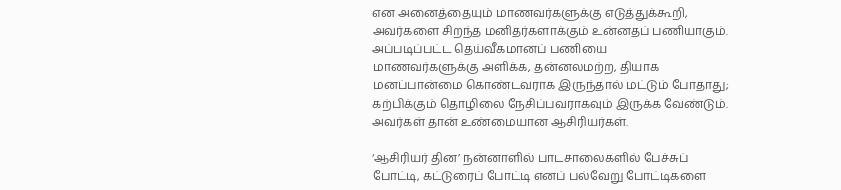என அனைத்தையும் மாணவர்களுக்கு எடுத்துக்கூறி, அவர்களை சிறந்த மனிதர்களாக்கும் உன்னதப் பணியாகும். அப்படிப்பட்ட தெய்வீகமானப் பணியை
மாணவர்களுக்கு அளிக்க, தன்னலமற்ற, தியாக மனப்பான்மை கொண்டவராக இருந்தால் மட்டும் போதாது; கற்பிக்கும் தொழிலை நேசிப்பவராகவும் இருக்க வேண்டும். அவர்கள் தான் உண்மையான ஆசிரியர்கள்.

‘ஆசிரியர் தின’ நன்னாளில் பாடசாலைகளில் பேச்சுப் போட்டி, கட்டுரைப் போட்டி எனப் பல்வேறு போட்டிகளை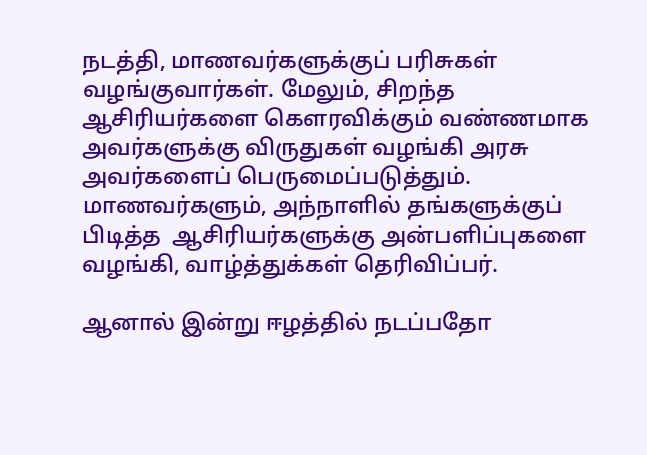நடத்தி, மாணவர்களுக்குப் பரிசுகள் வழங்குவார்கள். மேலும், சிறந்த ஆசிரியர்களை கௌரவிக்கும் வண்ணமாக அவர்களுக்கு விருதுகள் வழங்கி அரசு அவர்களைப் பெருமைப்படுத்தும். மாணவர்களும், அந்நாளில் தங்களுக்குப் பிடித்த  ஆசிரியர்களுக்கு அன்பளிப்புகளை வழங்கி, வாழ்த்துக்கள் தெரிவிப்பர்.

ஆனால் இன்று ஈழத்தில் நடப்பதோ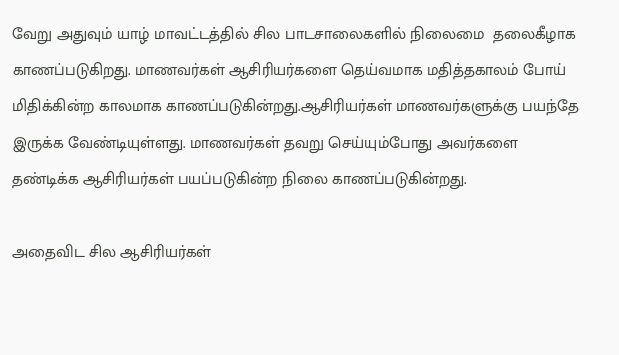வேறு அதுவும் யாழ் மாவட்டத்தில் சில பாடசாலைகளில் நிலைமை  தலைகீழாக  காணப்படுகிறது. மாணவர்கள் ஆசிரியர்களை தெய்வமாக மதித்தகாலம் போய் மிதிக்கின்ற காலமாக காணப்படுகின்றது.ஆசிரியர்கள் மாணவர்களுக்கு பயந்தே இருக்க வேண்டியுள்ளது. மாணவர்கள் தவறு செய்யும்போது அவர்களை தண்டிக்க ஆசிரியர்கள் பயப்படுகின்ற நிலை காணப்படுகின்றது.

அதைவிட சில ஆசிரியர்கள்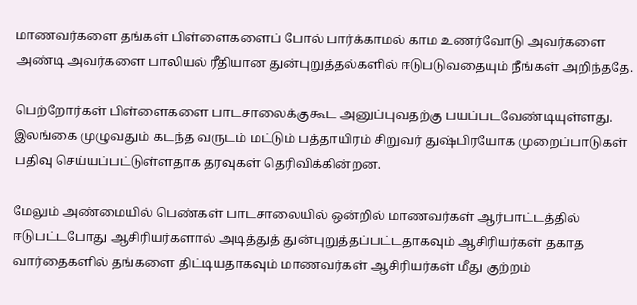மாணவர்களை தங்கள் பிள்ளைகளைப் போல் பார்க்காமல் காம உணர்வோடு அவர்களை அண்டி அவர்களை பாலியல் ரீதியான துன்புறுத்தல்களில் ஈடுபடுவதையும் நீங்கள் அறிந்ததே.

பெற்றோர்கள் பிள்ளைகளை பாடசாலைக்குகூட அனுப்புவதற்கு பயப்படவேண்டியுள்ளது. இலங்கை முழுவதும் கடந்த வருடம் மட்டும் பத்தாயிரம் சிறுவர் துஷ்பிரயோக முறைப்பாடுகள் பதிவு செய்யப்பட்டுள்ளதாக தரவுகள் தெரிவிக்கின்றன.

மேலும் அண்மையில் பெண்கள் பாடசாலையில் ஒன்றில் மாணவர்கள் ஆர்பாட்டத்தில் ஈடுபட்டபோது ஆசிரியர்களால் அடித்துத் துன்புறுத்தப்பட்டதாகவும் ஆசிரியர்கள் தகாத வார்தைகளில் தங்களை திட்டியதாகவும் மாணவர்கள் ஆசிரியர்கள் மீது குற்றம்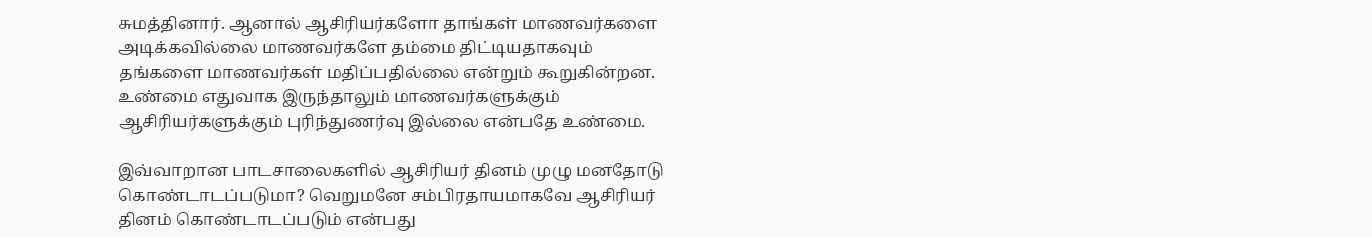சுமத்தினார். ஆனால் ஆசிரியர்களோ தாங்கள் மாணவர்களை அடிக்கவில்லை மாணவர்களே தம்மை திட்டியதாகவும் தங்களை மாணவர்கள் மதிப்பதில்லை என்றும் கூறுகின்றன. உண்மை எதுவாக இருந்தாலும் மாணவர்களுக்கும் ஆசிரியர்களுக்கும் புரிந்துணர்வு இல்லை என்பதே உண்மை.

இவ்வாறான பாடசாலைகளில் ஆசிரியர் தினம் முழு மனதோடு கொண்டாடப்படுமா? வெறுமனே சம்பிரதாயமாகவே ஆசிரியர் தினம் கொண்டாடப்படும் என்பது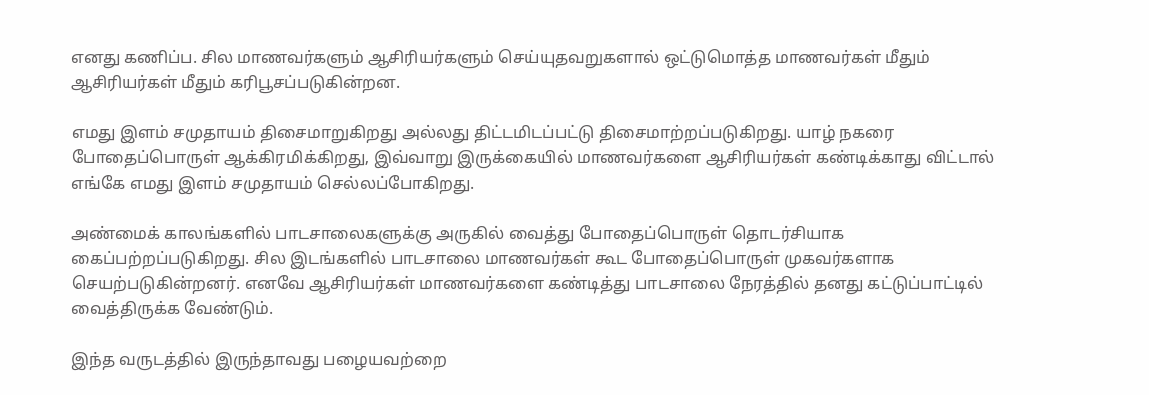எனது கணிப்ப. சில மாணவர்களும் ஆசிரியர்களும் செய்யுதவறுகளால் ஒட்டுமொத்த மாணவர்கள் மீதும்
ஆசிரியர்கள் மீதும் கரிபூசப்படுகின்றன.

எமது இளம் சமுதாயம் திசைமாறுகிறது அல்லது திட்டமிடப்பட்டு திசைமாற்றப்படுகிறது. யாழ் நகரை போதைப்பொருள் ஆக்கிரமிக்கிறது, இவ்வாறு இருக்கையில் மாணவர்களை ஆசிரியர்கள் கண்டிக்காது விட்டால் எங்கே எமது இளம் சமுதாயம் செல்லப்போகிறது.

அண்மைக் காலங்களில் பாடசாலைகளுக்கு அருகில் வைத்து போதைப்பொருள் தொடர்சியாக கைப்பற்றப்படுகிறது. சில இடங்களில் பாடசாலை மாணவர்கள் கூட போதைப்பொருள் முகவர்களாக செயற்படுகின்றனர். எனவே ஆசிரியர்கள் மாணவர்களை கண்டித்து பாடசாலை நேரத்தில் தனது கட்டுப்பாட்டில் வைத்திருக்க வேண்டும்.

இந்த வருடத்தில் இருந்தாவது பழையவற்றை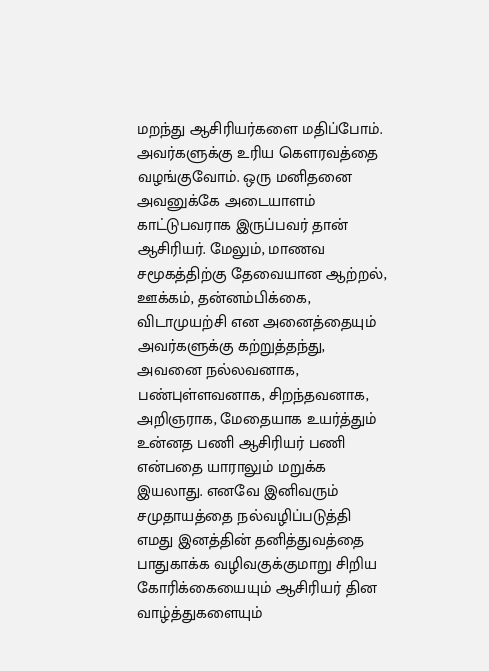மறந்து ஆசிரியர்களை மதிப்போம். அவர்களுக்கு உரிய கௌரவத்தை வழங்குவோம். ஒரு மனிதனை அவனுக்கே அடையாளம் காட்டுபவராக இருப்பவர் தான் ஆசிரியர். மேலும், மாணவ சமூகத்திற்கு தேவையான ஆற்றல், ஊக்கம், தன்னம்பிக்கை, விடாமுயற்சி என அனைத்தையும் அவர்களுக்கு கற்றுத்தந்து, அவனை நல்லவனாக, பண்புள்ளவனாக, சிறந்தவனாக,
அறிஞராக, மேதையாக உயர்த்தும் உன்னத பணி ஆசிரியர் பணி என்பதை யாராலும் மறுக்க இயலாது. எனவே இனிவரும் சமுதாயத்தை நல்வழிப்படுத்தி எமது இனத்தின் தனித்துவத்தை பாதுகாக்க வழிவகுக்குமாறு சிறிய கோரிக்கையையும் ஆசிரியர் தின
வாழ்த்துகளையும்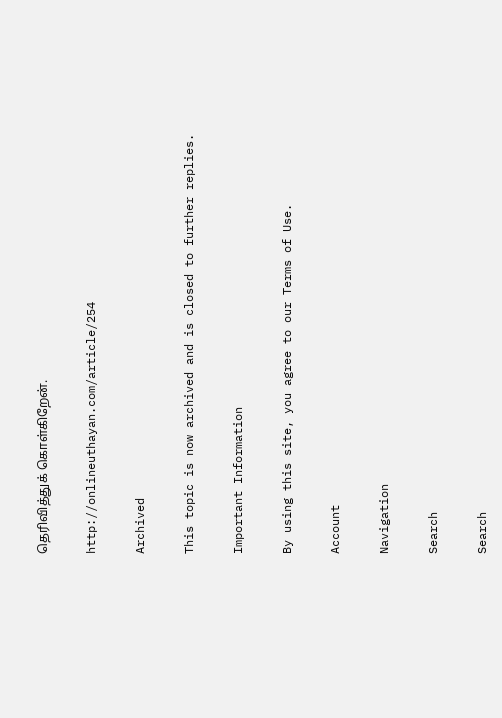தெரிவித்துக் கொள்கிறேன்.

http://onlineuthayan.com/article/254

Archived

This topic is now archived and is closed to further replies.

Important Information

By using this site, you agree to our Terms of Use.

Account

Navigation

Search

Search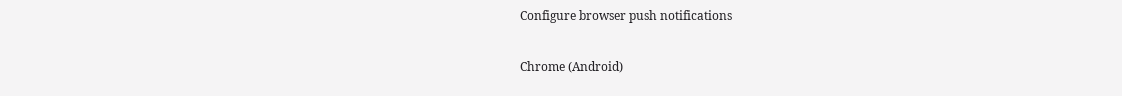Configure browser push notifications

Chrome (Android)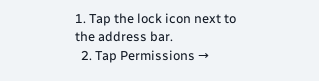1. Tap the lock icon next to the address bar.
  2. Tap Permissions →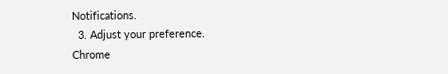Notifications.
  3. Adjust your preference.
Chrome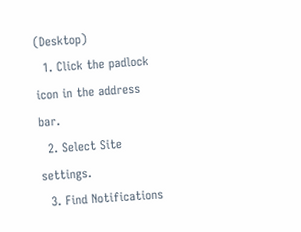(Desktop)
  1. Click the padlock icon in the address bar.
  2. Select Site settings.
  3. Find Notifications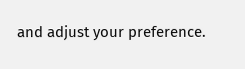and adjust your preference.